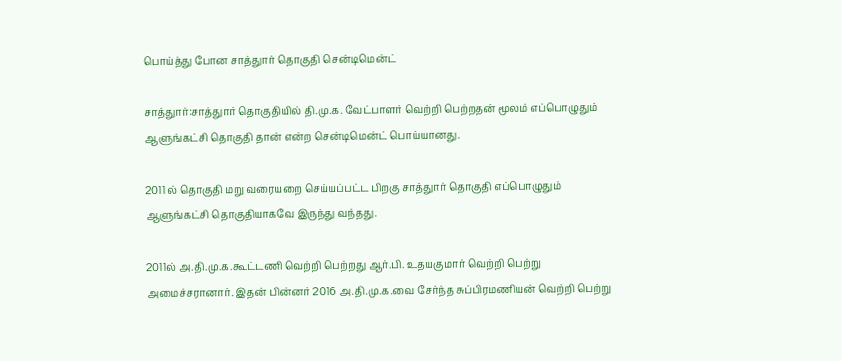பொய்த்து போன சாத்துார் தொகுதி சென்டிமென்ட்

சாத்துார்:சாத்துார் தொகுதியில் தி.மு.க. வேட்பாளர் வெற்றி பெற்றதன் மூலம் எப்பொழுதும் ஆளுங்கட்சி தொகுதி தான் என்ற சென்டிமென்ட் பொய்யானது.

2011 ல் தொகுதி மறு வரையறை செய்யப்பட்ட பிறகு சாத்துார் தொகுதி எப்பொழுதும் ஆளுங்கட்சி தொகுதியாகவே இருந்து வந்தது.

2011ல் அ.தி.மு.க.கூட்டணி வெற்றி பெற்றது ஆர்.பி. உதயகுமார் வெற்றி பெற்று அமைச்சரானார். இதன் பின்னர் 2016 அ.தி.மு.க.வை சேர்ந்த சுப்பிரமணியன் வெற்றி பெற்று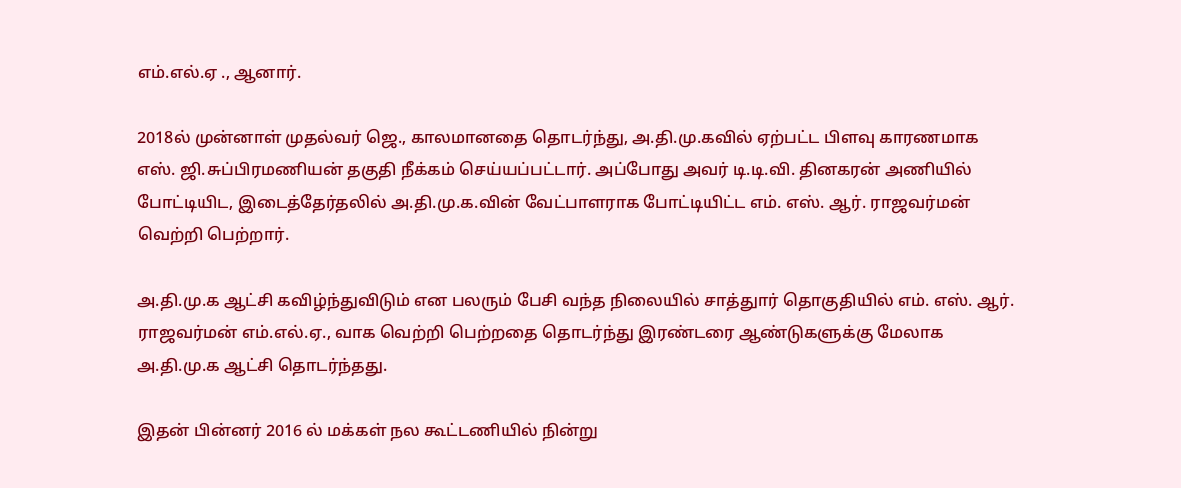எம்.எல்.ஏ ., ஆனார்.

2018ல் முன்னாள் முதல்வர் ஜெ., காலமானதை தொடர்ந்து, அ.தி.மு.கவில் ஏற்பட்ட பிளவு காரணமாக எஸ். ஜி.சுப்பிரமணியன் தகுதி நீக்கம் செய்யப்பட்டார். அப்போது அவர் டி.டி.வி. தினகரன் அணியில் போட்டியிட, இடைத்தேர்தலில் அ.தி.மு.க.வின் வேட்பாளராக போட்டியிட்ட எம். எஸ். ஆர். ராஜவர்மன் வெற்றி பெற்றார்.

அ.தி.மு.க ஆட்சி கவிழ்ந்துவிடும் என பலரும் பேசி வந்த நிலையில் சாத்துார் தொகுதியில் எம். எஸ். ஆர். ராஜவர்மன் எம்.எல்.ஏ., வாக வெற்றி பெற்றதை தொடர்ந்து இரண்டரை ஆண்டுகளுக்கு மேலாக அ.தி.மு.க ஆட்சி தொடர்ந்தது.

இதன் பின்னர் 2016 ல் மக்கள் நல கூட்டணியில் நின்று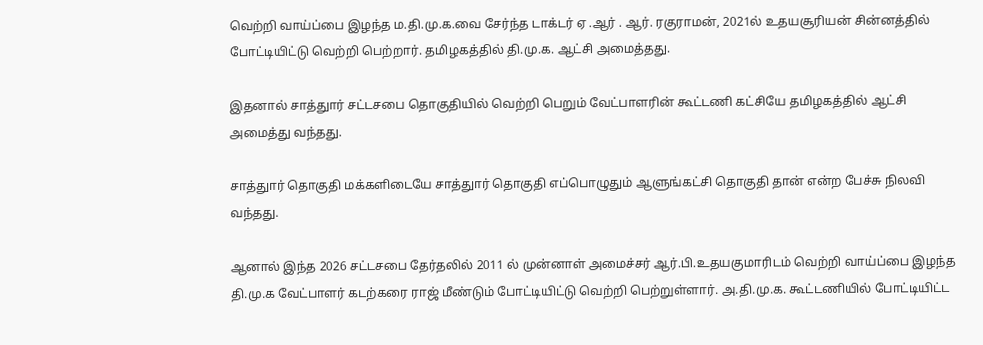வெற்றி வாய்ப்பை இழந்த ம.தி.மு.க.வை சேர்ந்த டாக்டர் ஏ .ஆர் . ஆர். ரகுராமன், 2021ல் உதயசூரியன் சின்னத்தில் போட்டியிட்டு வெற்றி பெற்றார். தமிழகத்தில் தி.மு.க. ஆட்சி அமைத்தது.

இதனால் சாத்துார் சட்டசபை தொகுதியில் வெற்றி பெறும் வேட்பாளரின் கூட்டணி கட்சியே தமிழகத்தில் ஆட்சி அமைத்து வந்தது.

சாத்துார் தொகுதி மக்களிடையே சாத்துார் தொகுதி எப்பொழுதும் ஆளுங்கட்சி தொகுதி தான் என்ற பேச்சு நிலவி வந்தது.

ஆனால் இந்த 2026 சட்டசபை தேர்தலில் 2011 ல் முன்னாள் அமைச்சர் ஆர்.பி.உதயகுமாரிடம் வெற்றி வாய்ப்பை இழந்த தி.மு.க வேட்பாளர் கடற்கரை ராஜ் மீண்டும் போட்டியிட்டு வெற்றி பெற்றுள்ளார். அ.தி.மு.க. கூட்டணியில் போட்டியிட்ட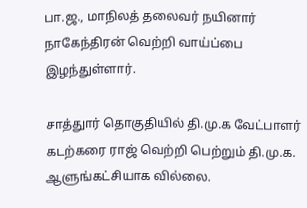பா.ஜ., மாநிலத் தலைவர் நயினார் நாகேந்திரன் வெற்றி வாய்ப்பை இழந்துள்ளார்.

சாத்துார் தொகுதியில் தி.மு.க வேட்பாளர் கடற்கரை ராஜ் வெற்றி பெற்றும் தி.மு.க. ஆளுங்கட்சியாக வில்லை.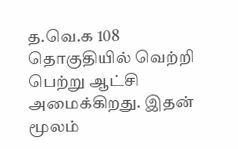த.வெ.க 108 தொகுதியில் வெற்றி பெற்று ஆட்சி அமைக்கிறது. இதன் மூலம்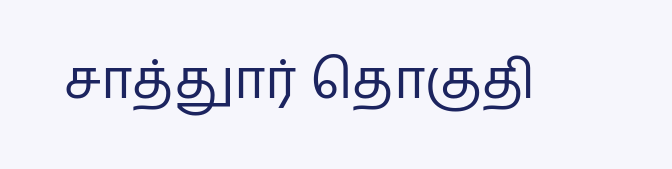சாத்துார் தொகுதி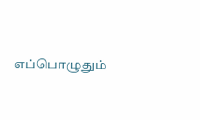எப்பொழுதும்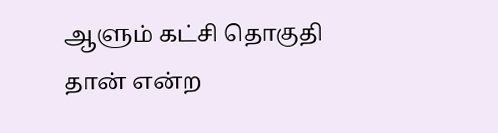ஆளும் கட்சி தொகுதி தான் என்ற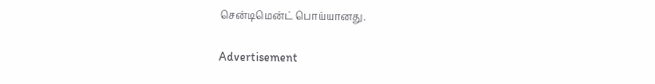சென்டிமென்ட் பொய்யானது.

Advertisement